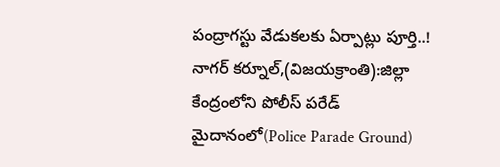పంద్రాగస్టు వేడుకలకు ఏర్పాట్లు పూర్తి..!
నాగర్ కర్నూల్,(విజయక్రాంతి):జిల్లా కేంద్రంలోని పోలీస్ పరేడ్ మైదానంలో(Police Parade Ground)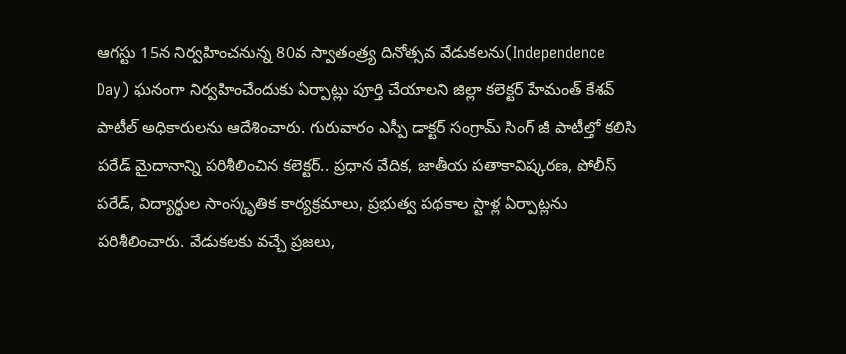ఆగస్టు 15న నిర్వహించనున్న 80వ స్వాతంత్ర్య దినోత్సవ వేడుకలను(Independence Day) ఘనంగా నిర్వహించేందుకు ఏర్పాట్లు పూర్తి చేయాలని జిల్లా కలెక్టర్ హేమంత్ కేశవ్ పాటీల్ అధికారులను ఆదేశించారు. గురువారం ఎస్పీ డాక్టర్ సంగ్రామ్ సింగ్ జీ పాటీల్తో కలిసి పరేడ్ మైదానాన్ని పరిశీలించిన కలెక్టర్.. ప్రధాన వేదిక, జాతీయ పతాకావిష్కరణ, పోలీస్ పరేడ్, విద్యార్థుల సాంస్కృతిక కార్యక్రమాలు, ప్రభుత్వ పథకాల స్టాళ్ల ఏర్పాట్లను పరిశీలించారు. వేడుకలకు వచ్చే ప్రజలు,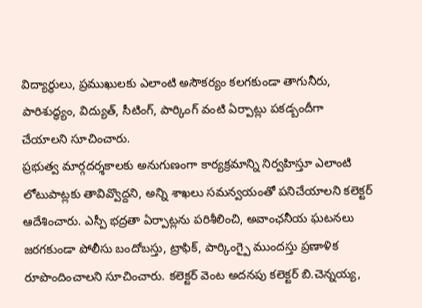విద్యార్థులు, ప్రముఖులకు ఎలాంటి అసౌకర్యం కలగకుండా తాగునీరు, పారిశుద్ధ్యం, విద్యుత్, సీటింగ్, పార్కింగ్ వంటి ఏర్పాట్లు పకడ్బందీగా చేయాలని సూచించారు.
ప్రభుత్వ మార్గదర్శకాలకు అనుగుణంగా కార్యక్రమాన్ని నిర్వహిస్తూ ఎలాంటి లోటుపాట్లకు తావివ్వొద్దని, అన్ని శాఖలు సమన్వయంతో పనిచేయాలని కలెక్టర్ ఆదేశించారు. ఎస్పీ భద్రతా ఏర్పాట్లను పరిశీలించి, అవాంఛనీయ ఘటనలు జరగకుండా పోలీసు బందోబస్తు, ట్రాఫిక్, పార్కింగ్పై ముందస్తు ప్రణాళిక రూపొందించాలని సూచించారు. కలెక్టర్ వెంట అదనపు కలెక్టర్ బి.చెన్నయ్య,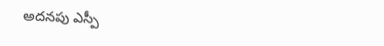అదనపు ఎస్పీ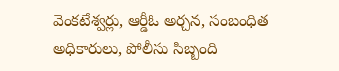వెంకటేశ్వర్లు, ఆర్డీఓ అర్చన, సంబంధిత అధికారులు, పోలీసు సిబ్బంది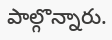పాల్గొన్నారు.